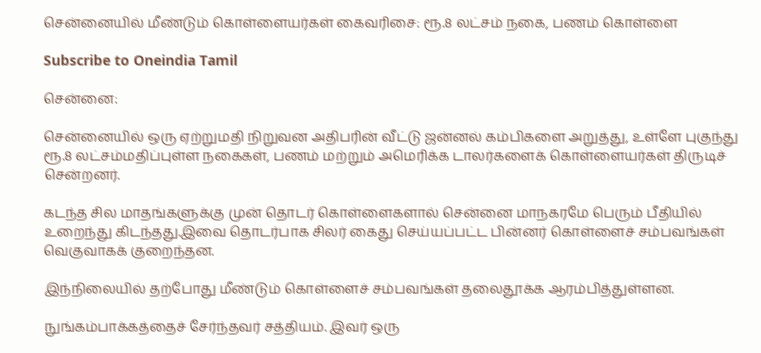சென்னையில் மீண்டும் கொள்ளையர்கள் கைவரிசை: ரூ.8 லட்சம் நகை, பணம் கொள்ளை

Subscribe to Oneindia Tamil

சென்னை:

சென்னையில் ஒரு ஏற்றுமதி நிறுவன அதிபரின் வீட்டு ஜன்னல் கம்பிகளை அறுத்து, உள்ளே புகுந்து ரூ.8 லட்சம்மதிப்புள்ள நகைகள், பணம் மற்றும் அமெரிக்க டாலர்களைக் கொள்ளையர்கள் திருடிச் சென்றனர்.

கடந்த சில மாதங்களுக்கு முன் தொடர் கொள்ளைகளால் சென்னை மாநகரமே பெரும் பீதியில் உறைந்து கிடந்தது.இவை தொடர்பாக சிலர் கைது செய்யப்பட்ட பின்னர் கொள்ளைச் சம்பவங்கள் வெகுவாகக் குறைந்தன.

இந்நிலையில் தற்போது மீண்டும் கொள்ளைச் சம்பவங்கள் தலைதூக்க ஆரம்பித்துள்ளன.

நுங்கம்பாக்கத்தைச் சேர்ந்தவர் சத்தியம். இவர் ஒரு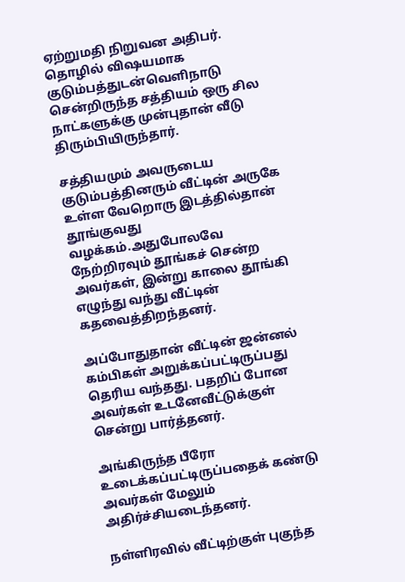ஏற்றுமதி நிறுவன அதிபர். தொழில் விஷயமாக குடும்பத்துடன்வெளிநாடு சென்றிருந்த சத்தியம் ஒரு சில நாட்களுக்கு முன்புதான் வீடு திரும்பியிருந்தார்.

சத்தியமும் அவருடைய குடும்பத்தினரும் வீட்டின் அருகே உள்ள வேறொரு இடத்தில்தான் தூங்குவது வழக்கம்.அதுபோலவே நேற்றிரவும் தூங்கச் சென்ற அவர்கள், இன்று காலை தூங்கி எழுந்து வந்து வீட்டின் கதவைத்திறந்தனர்.

அப்போதுதான் வீட்டின் ஜன்னல் கம்பிகள் அறுக்கப்பட்டிருப்பது தெரிய வந்தது. பதறிப் போன அவர்கள் உடனேவீட்டுக்குள் சென்று பார்த்தனர்.

அங்கிருந்த பீரோ உடைக்கப்பட்டிருப்பதைக் கண்டு அவர்கள் மேலும் அதிர்ச்சியடைந்தனர்.

நள்ளிரவில் வீட்டிற்குள் புகுந்த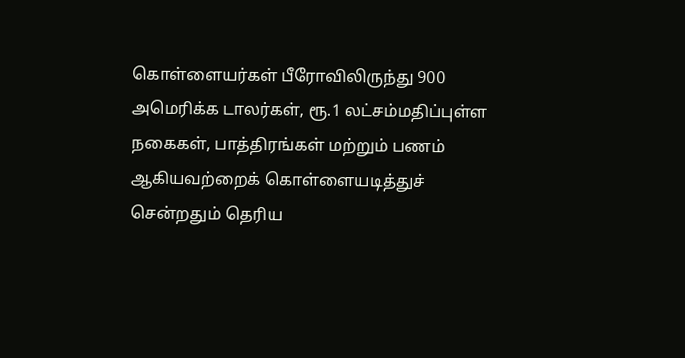கொள்ளையர்கள் பீரோவிலிருந்து 900 அமெரிக்க டாலர்கள், ரூ.1 லட்சம்மதிப்புள்ள நகைகள், பாத்திரங்கள் மற்றும் பணம் ஆகியவற்றைக் கொள்ளையடித்துச் சென்றதும் தெரிய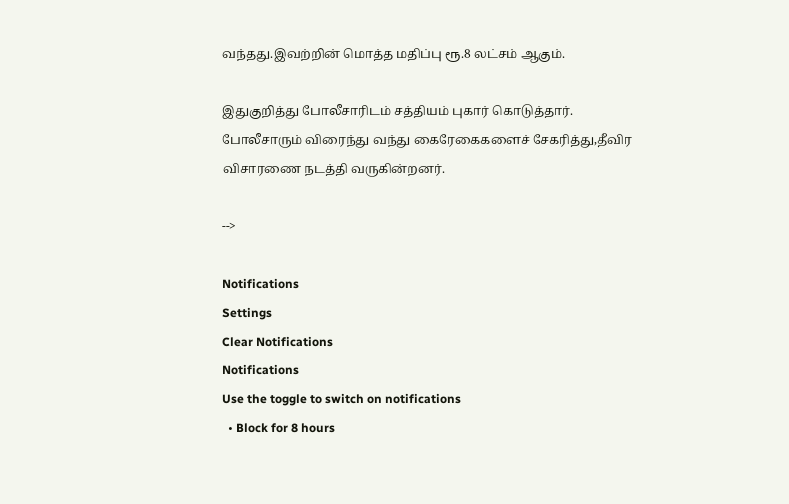வந்தது.இவற்றின் மொத்த மதிப்பு ரூ.8 லட்சம் ஆகும்.

இதுகுறித்து போலீசாரிடம் சத்தியம் புகார் கொடுத்தார். போலீசாரும் விரைந்து வந்து கைரேகைகளைச் சேகரித்து,தீவிர விசாரணை நடத்தி வருகின்றனர்.

-->

Notifications
Settings
Clear Notifications
Notifications
Use the toggle to switch on notifications
  • Block for 8 hours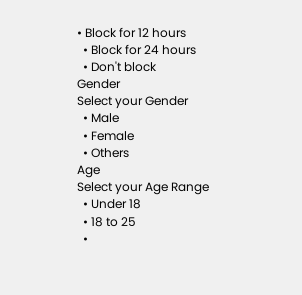• Block for 12 hours
  • Block for 24 hours
  • Don't block
Gender
Select your Gender
  • Male
  • Female
  • Others
Age
Select your Age Range
  • Under 18
  • 18 to 25
  •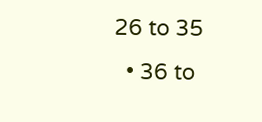26 to 35
  • 36 to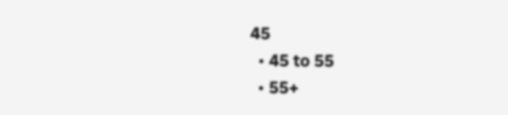45
  • 45 to 55
  • 55+